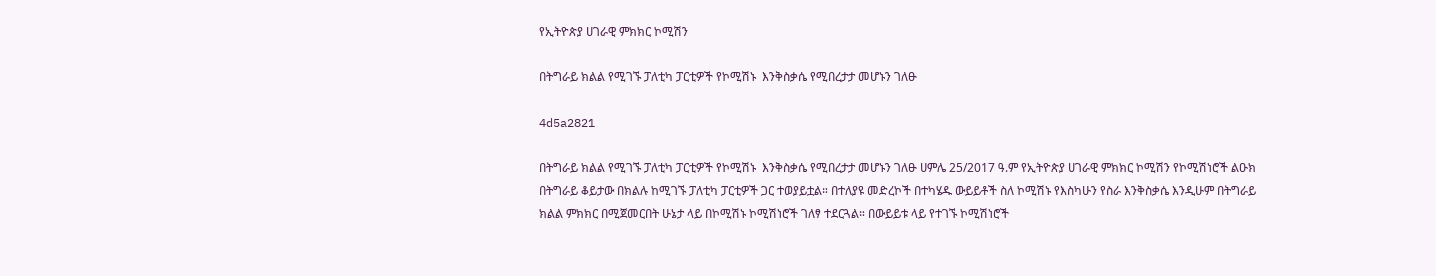የኢትዮጵያ ሀገራዊ ምክክር ኮሚሽን

በትግራይ ክልል የሚገኙ ፓለቲካ ፓርቲዎች የኮሚሽኑ  እንቅስቃሴ የሚበረታታ መሆኑን ገለፁ

4d5a2821

በትግራይ ክልል የሚገኙ ፓለቲካ ፓርቲዎች የኮሚሽኑ  እንቅስቃሴ የሚበረታታ መሆኑን ገለፁ ሀምሌ 25/2017 ዓ.ም የኢትዮጵያ ሀገራዊ ምክክር ኮሚሽን የኮሚሽነሮች ልዑክ በትግራይ ቆይታው በክልሉ ከሚገኙ ፓለቲካ ፓርቲዎች ጋር ተወያይቷል። በተለያዩ መድረኮች በተካሄዱ ውይይቶች ስለ ኮሚሽኑ የእስካሁን የስራ እንቅስቃሴ እንዲሁም በትግራይ ክልል ምክክር በሚጀመርበት ሁኔታ ላይ በኮሚሽኑ ኮሚሽነሮች ገለፃ ተደርጓል። በውይይቱ ላይ የተገኙ ኮሚሽነሮች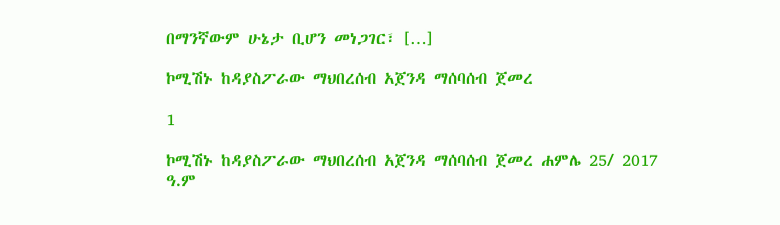በማንኛውም ሁኔታ ቢሆን መነጋገር፣ […]

ኮሚሽኑ ከዳያስፖራው ማህበረሰብ አጀንዳ ማሰባሰብ ጀመረ

1

ኮሚሽኑ ከዳያስፖራው ማህበረሰብ አጀንዳ ማሰባሰብ ጀመረ ሐምሌ 25/ 2017 ዓ.ም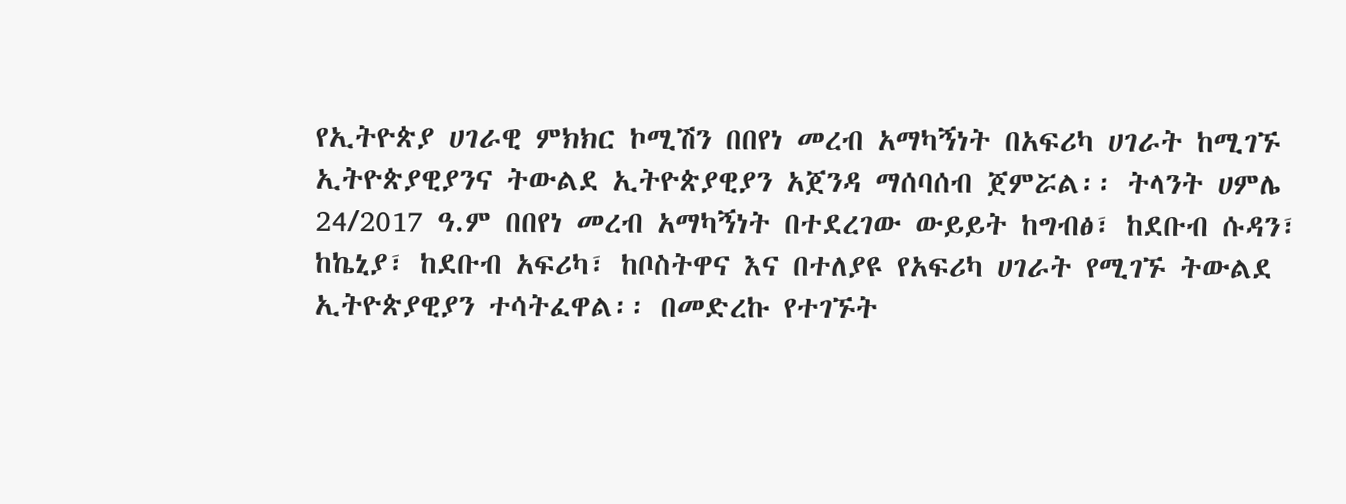የኢትዮጵያ ሀገራዊ ምክክር ኮሚሽን በበየነ መረብ አማካኝነት በአፍሪካ ሀገራት ከሚገኙ ኢትዮጵያዊያንና ትውልደ ኢትዮጵያዊያን አጀንዳ ማሰባሰብ ጀምሯል፡፡ ትላንት ሀምሌ 24/2017 ዓ.ም በበየነ መረብ አማካኝነት በተደረገው ውይይት ከግብፅ፣ ከደቡብ ሱዳን፣ ከኬኒያ፣ ከደቡብ አፍሪካ፣ ከቦስትዋና እና በተለያዩ የአፍሪካ ሀገራት የሚገኙ ትውልደ ኢትዮጵያዊያን ተሳትፈዋል፡፡ በመድረኩ የተገኙት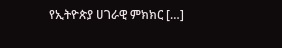የኢትዮጵያ ሀገራዊ ምክክር […]